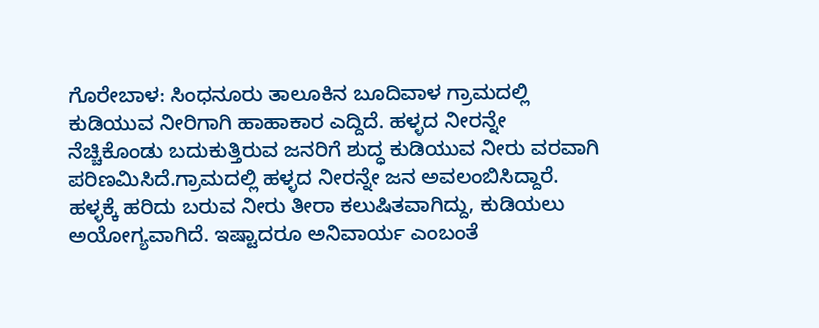ಗೊರೇಬಾಳ: ಸಿಂಧನೂರು ತಾಲೂಕಿನ ಬೂದಿವಾಳ ಗ್ರಾಮದಲ್ಲಿ ಕುಡಿಯುವ ನೀರಿಗಾಗಿ ಹಾಹಾಕಾರ ಎದ್ದಿದೆ. ಹಳ್ಳದ ನೀರನ್ನೇ ನೆಚ್ಚಿಕೊಂಡು ಬದುಕುತ್ತಿರುವ ಜನರಿಗೆ ಶುದ್ಧ ಕುಡಿಯುವ ನೀರು ವರವಾಗಿ ಪರಿಣಮಿಸಿದೆ.ಗ್ರಾಮದಲ್ಲಿ ಹಳ್ಳದ ನೀರನ್ನೇ ಜನ ಅವಲಂಬಿಸಿದ್ದಾರೆ. ಹಳ್ಳಕ್ಕೆ ಹರಿದು ಬರುವ ನೀರು ತೀರಾ ಕಲುಷಿತವಾಗಿದ್ದು, ಕುಡಿಯಲು ಅಯೋಗ್ಯವಾಗಿದೆ. ಇಷ್ಟಾದರೂ ಅನಿವಾರ್ಯ ಎಂಬಂತೆ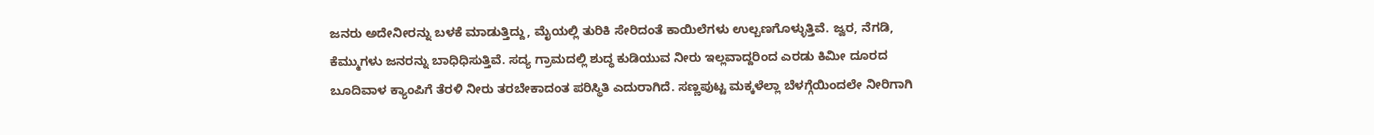ಜನರು ಅದೇನೀರನ್ನು ಬಳಕೆ ಮಾಡುತ್ತಿದ್ದು, ಮೈಯಲ್ಲಿ ತುರಿಕಿ ಸೇರಿದಂತೆ ಕಾಯಿಲೆಗಳು ಉಲ್ಬಣಗೊಳ್ಳುತ್ತಿವೆ. ಜ್ವರ, ನೆಗಡಿ, ಕೆಮ್ಮುಗಳು ಜನರನ್ನು ಬಾಧಿಧಿಸುತ್ತಿವೆ. ಸದ್ಯ ಗ್ರಾಮದಲ್ಲಿ ಶುದ್ಧ ಕುಡಿಯುವ ನೀರು ಇಲ್ಲವಾದ್ದರಿಂದ ಎರಡು ಕಿಮೀ ದೂರದ ಬೂದಿವಾಳ ಕ್ಯಾಂಪಿಗೆ ತೆರಳಿ ನೀರು ತರಬೇಕಾದಂತ ಪರಿಸ್ಥಿತಿ ಎದುರಾಗಿದೆ. ಸಣ್ಣಪುಟ್ಟ ಮಕ್ಕಳೆಲ್ಲಾ ಬೆಳಗ್ಗೆಯಿಂದಲೇ ನೀರಿಗಾಗಿ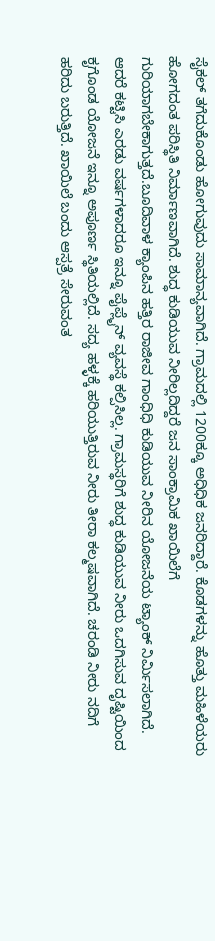ಸೈಕಲ್ ತಗೆದುಕೊಂಡು ಹೋಗುವುದು ಸಾಮಾನ್ಯವಾಗಿದೆ. ಗ್ರಾಮದಲ್ಲಿ 1200ಕ್ಕೂ ಅಧಿಧಿಕ ಜನರಿದ್ದಾರೆ. ಕೊಡಗಳನ್ನು ಹೊತ್ತು ಮಹಿಳೆಯರು ಹೋಗದಂತ ಪರಿಸ್ಥಿತಿ ನಿರ್ಮಾಣವಾಗಿದೆ. ಶುದ್ಧ ಕುಡಿಯುವ ನೀರಿಲ್ಲದಿದ್ದರೆ ಜನ ಸಾಂಕ್ರಾಮಿಕ ಖಾಯಿಲೆಗೆ ಗುರಿಯಾಗಬೇಕಾಗುತ್ತದೆ.ಬೂದಿವಾಳ ಕ್ಯಾಂಪಿನ ಹತ್ತಿರ ರಾಜೀವ ಗಾಂಧಿಧಿ ಕುಡಿಯುವ ನೀರಿನ ಯೋಜನೆಯ ಟ್ಯಾಂಕ್ ನಿರ್ಮಿಸಲಾಗಿದೆ. ಆದರೆ ಕಟ್ಟಿಸಿ ಎರಡು ವರ್ಷಗಳಾದರೂ ಇನ್ನೂ ಪೈಪ್ಲೈನ್ ವ್ಯವಸ್ಥೆ ಕಲ್ಪಿಸಿಲ್ಲ. ಗ್ರಾಮಸ್ಥರಿಗೆ ಶುದ್ಧ ಕುಡಿಯುವ ನೀರು ಒದಗಿಸುವ ದೃಷ್ಟಿಯಿಂದ ಕೃಗೊಂಡ ಯೋಜನೆ ಇನ್ನೂ ಅಪೂರ್ಣ ಸ್ಥಿತಿಯಲ್ಲಿದೆ. ಸದ್ಯ ಹಳ್ಳಕ್ಕೆ ಹರಿಯುತ್ತಿರುವ ನೀರು ತೀರಾ ಕಲ್ಮಷವಾಗಿದೆ. ಚರಂಡಿ ನೀರು ನದಿಗೆ ಹರಿದು ಬರುತ್ತಿದೆ. ಖಾಯಿಲೆ ಬಂದು ಆಸ್ಪತ್ರೆ ಸೇರುವಂತ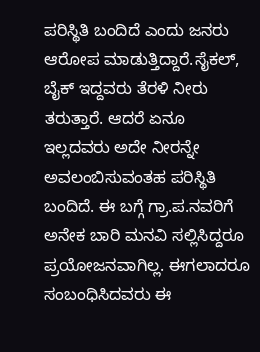ಪರಿಸ್ಥಿತಿ ಬಂದಿದೆ ಎಂದು ಜನರು ಆರೋಪ ಮಾಡುತ್ತಿದ್ದಾರೆ.ಸೈಕಲ್, ಬೈಕ್ ಇದ್ದವರು ತೆರಳಿ ನೀರು ತರುತ್ತಾರೆ. ಆದರೆ ಏನೂ ಇಲ್ಲದವರು ಅದೇ ನೀರನ್ನೇ ಅವಲಂಬಿಸುವಂತಹ ಪರಿಸ್ಥಿತಿ ಬಂದಿದೆ. ಈ ಬಗ್ಗೆ ಗ್ರಾ.ಪ.ನವರಿಗೆ ಅನೇಕ ಬಾರಿ ಮನವಿ ಸಲ್ಲಿಸಿದ್ದರೂ ಪ್ರಯೋಜನವಾಗಿಲ್ಲ. ಈಗಲಾದರೂ ಸಂಬಂಧಿಸಿದವರು ಈ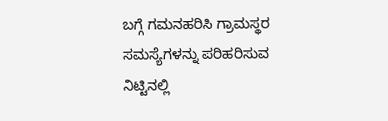ಬಗ್ಗೆ ಗಮನಹರಿಸಿ ಗ್ರಾಮಸ್ಥರ ಸಮಸ್ಯೆಗಳನ್ನು ಪರಿಹರಿಸುವ ನಿಟ್ಟಿನಲ್ಲಿ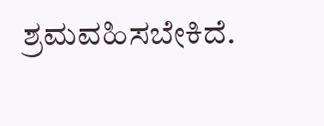ಶ್ರಮವಹಿಸಬೇಕಿದೆ.